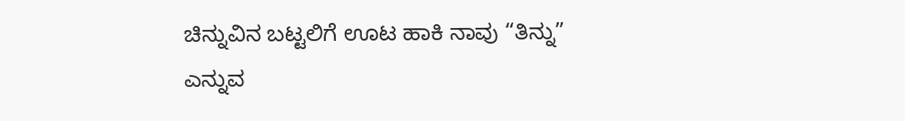ಚಿನ್ನುವಿನ ಬಟ್ಟಲಿಗೆ ಊಟ ಹಾಕಿ ನಾವು “ತಿನ್ನು” ಎನ್ನುವ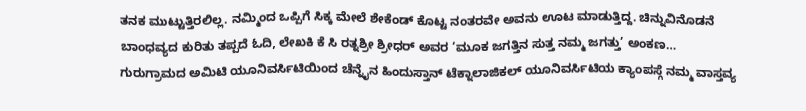ತನಕ ಮುಟ್ಟುತ್ತಿರಲಿಲ್ಲ. ನಮ್ಮಿಂದ ಒಪ್ಪಿಗೆ ಸಿಕ್ಕ ಮೇಲೆ ಶೇಕೆಂಡ್ ಕೊಟ್ಟ ನಂತರವೇ ಅವನು ಊಟ ಮಾಡುತ್ತಿದ್ದ. ಚಿನ್ನುವಿನೊಡನೆ ಬಾಂಧವ್ಯದ ಕುರಿತು ತಪ್ಪದೆ ಓದಿ, ಲೇಖಕಿ ಕೆ ಸಿ ರತ್ನಶ್ರೀ ಶ್ರೀಧರ್ ಅವರ ‘ಮೂಕ ಜಗತ್ತಿನ ಸುತ್ತ ನಮ್ಮ ಜಗತ್ತು’ ಅಂಕಣ…
ಗುರುಗ್ರಾಮದ ಅಮಿಟಿ ಯೂನಿವರ್ಸಿಟಿಯಿಂದ ಚೆನ್ನೈನ ಹಿಂದುಸ್ತಾನ್ ಟೆಕ್ನಾಲಾಜಿಕಲ್ ಯೂನಿವರ್ಸಿಟಿಯ ಕ್ಯಾಂಪಸ್ಗೆ ನಮ್ಮ ವಾಸ್ತವ್ಯ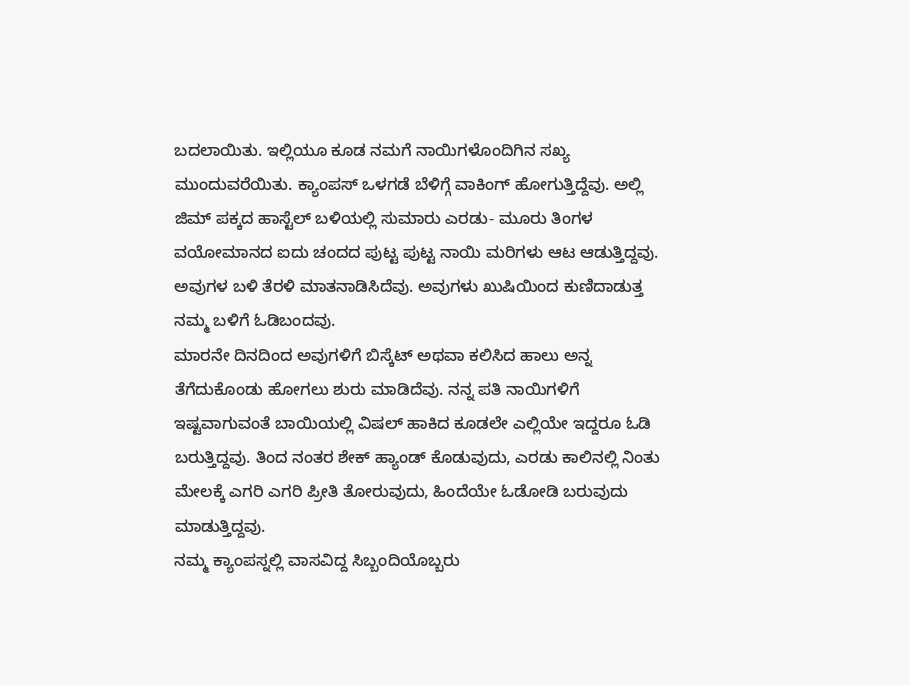ಬದಲಾಯಿತು. ಇಲ್ಲಿಯೂ ಕೂಡ ನಮಗೆ ನಾಯಿಗಳೊಂದಿಗಿನ ಸಖ್ಯ ಮುಂದುವರೆಯಿತು. ಕ್ಯಾಂಪಸ್ ಒಳಗಡೆ ಬೆಳಿಗ್ಗೆ ವಾಕಿಂಗ್ ಹೋಗುತ್ತಿದ್ದೆವು. ಅಲ್ಲಿ ಜಿಮ್ ಪಕ್ಕದ ಹಾಸ್ಟೆಲ್ ಬಳಿಯಲ್ಲಿ ಸುಮಾರು ಎರಡು- ಮೂರು ತಿಂಗಳ ವಯೋಮಾನದ ಐದು ಚಂದದ ಪುಟ್ಟ ಪುಟ್ಟ ನಾಯಿ ಮರಿಗಳು ಆಟ ಆಡುತ್ತಿದ್ದವು. ಅವುಗಳ ಬಳಿ ತೆರಳಿ ಮಾತನಾಡಿಸಿದೆವು. ಅವುಗಳು ಖುಷಿಯಿಂದ ಕುಣಿದಾಡುತ್ತ ನಮ್ಮ ಬಳಿಗೆ ಓಡಿಬಂದವು.
ಮಾರನೇ ದಿನದಿಂದ ಅವುಗಳಿಗೆ ಬಿಸ್ಕೆಟ್ ಅಥವಾ ಕಲಿಸಿದ ಹಾಲು ಅನ್ನ ತೆಗೆದುಕೊಂಡು ಹೋಗಲು ಶುರು ಮಾಡಿದೆವು. ನನ್ನ ಪತಿ ನಾಯಿಗಳಿಗೆ ಇಷ್ಟವಾಗುವಂತೆ ಬಾಯಿಯಲ್ಲಿ ವಿಷಲ್ ಹಾಕಿದ ಕೂಡಲೇ ಎಲ್ಲಿಯೇ ಇದ್ದರೂ ಓಡಿ ಬರುತ್ತಿದ್ದವು. ತಿಂದ ನಂತರ ಶೇಕ್ ಹ್ಯಾಂಡ್ ಕೊಡುವುದು, ಎರಡು ಕಾಲಿನಲ್ಲಿ ನಿಂತು ಮೇಲಕ್ಕೆ ಎಗರಿ ಎಗರಿ ಪ್ರೀತಿ ತೋರುವುದು, ಹಿಂದೆಯೇ ಓಡೋಡಿ ಬರುವುದು ಮಾಡುತ್ತಿದ್ದವು.
ನಮ್ಮ ಕ್ಯಾಂಪಸ್ನಲ್ಲಿ ವಾಸವಿದ್ದ ಸಿಬ್ಬಂದಿಯೊಬ್ಬರು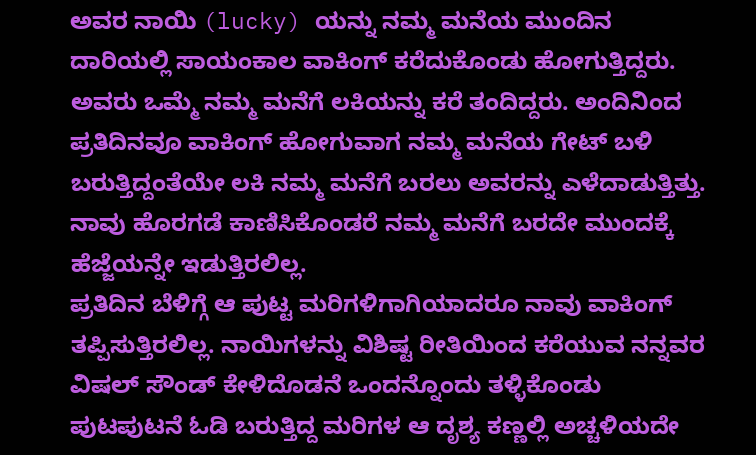ಅವರ ನಾಯಿ (lucky) ಯನ್ನು ನಮ್ಮ ಮನೆಯ ಮುಂದಿನ ದಾರಿಯಲ್ಲಿ ಸಾಯಂಕಾಲ ವಾಕಿಂಗ್ ಕರೆದುಕೊಂಡು ಹೋಗುತ್ತಿದ್ದರು. ಅವರು ಒಮ್ಮೆ ನಮ್ಮ ಮನೆಗೆ ಲಕಿಯನ್ನು ಕರೆ ತಂದಿದ್ದರು. ಅಂದಿನಿಂದ ಪ್ರತಿದಿನವೂ ವಾಕಿಂಗ್ ಹೋಗುವಾಗ ನಮ್ಮ ಮನೆಯ ಗೇಟ್ ಬಳಿ ಬರುತ್ತಿದ್ದಂತೆಯೇ ಲಕಿ ನಮ್ಮ ಮನೆಗೆ ಬರಲು ಅವರನ್ನು ಎಳೆದಾಡುತ್ತಿತ್ತು. ನಾವು ಹೊರಗಡೆ ಕಾಣಿಸಿಕೊಂಡರೆ ನಮ್ಮ ಮನೆಗೆ ಬರದೇ ಮುಂದಕ್ಕೆ ಹೆಜ್ಜೆಯನ್ನೇ ಇಡುತ್ತಿರಲಿಲ್ಲ.
ಪ್ರತಿದಿನ ಬೆಳಿಗ್ಗೆ ಆ ಪುಟ್ಟ ಮರಿಗಳಿಗಾಗಿಯಾದರೂ ನಾವು ವಾಕಿಂಗ್ ತಪ್ಪಿಸುತ್ತಿರಲಿಲ್ಲ. ನಾಯಿಗಳನ್ನು ವಿಶಿಷ್ಟ ರೀತಿಯಿಂದ ಕರೆಯುವ ನನ್ನವರ ವಿಷಲ್ ಸೌಂಡ್ ಕೇಳಿದೊಡನೆ ಒಂದನ್ನೊಂದು ತಳ್ಳಿಕೊಂಡು ಪುಟಪುಟನೆ ಓಡಿ ಬರುತ್ತಿದ್ದ ಮರಿಗಳ ಆ ದೃಶ್ಯ ಕಣ್ಣಲ್ಲಿ ಅಚ್ಚಳಿಯದೇ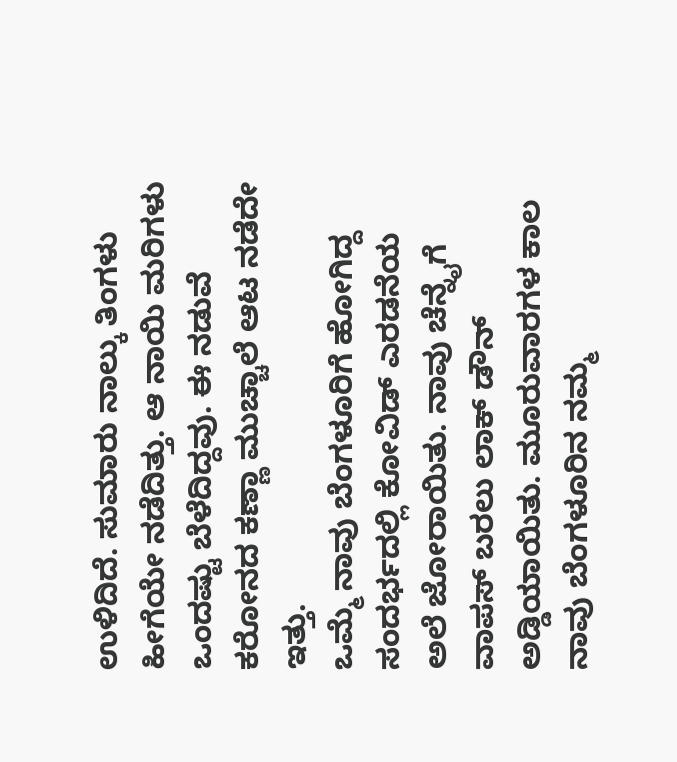ಉಳಿದಿದೆ. ಸುಮಾರು ನಾಲ್ಕು ತಿಂಗಳು ಹೀಗೆಯೇ ನಡೆದಿತ್ತು. ಆ ನಾಯಿ ಮರಿಗಳು ಒಂದಷ್ಟು ಬೆಳೆದಿದ್ದವು. ಈ ನಡುವೆ ಕರೋನದ ಕಣ್ಣಾ ಮುಚ್ಚಾಲೆ ಆಟ ನಡೆದೇ ಇತ್ತು.
ಒಮ್ಮೆ ನಾವು ಬೆಂಗಳೂರಿಗೆ ಹೋಗಿದ್ದ ಸಂದರ್ಭದಲ್ಲಿ ಕೋವಿಡ್ ಎರಡನೆಯ ಅಲೆ ಜೋರಾಯಿತು. ನಾವು ಚೆನ್ನೈಗೆ ವಾಪಸ್ ಬರಲು ಲಾಕ್ ಡೌನ್ ಅಡ್ಡಿಯಾಯಿತು. ಮೂರುವಾರಗಳ ಕಾಲ ನಾವು ಬೆಂಗಳೂರಿನ ನಮ್ಮ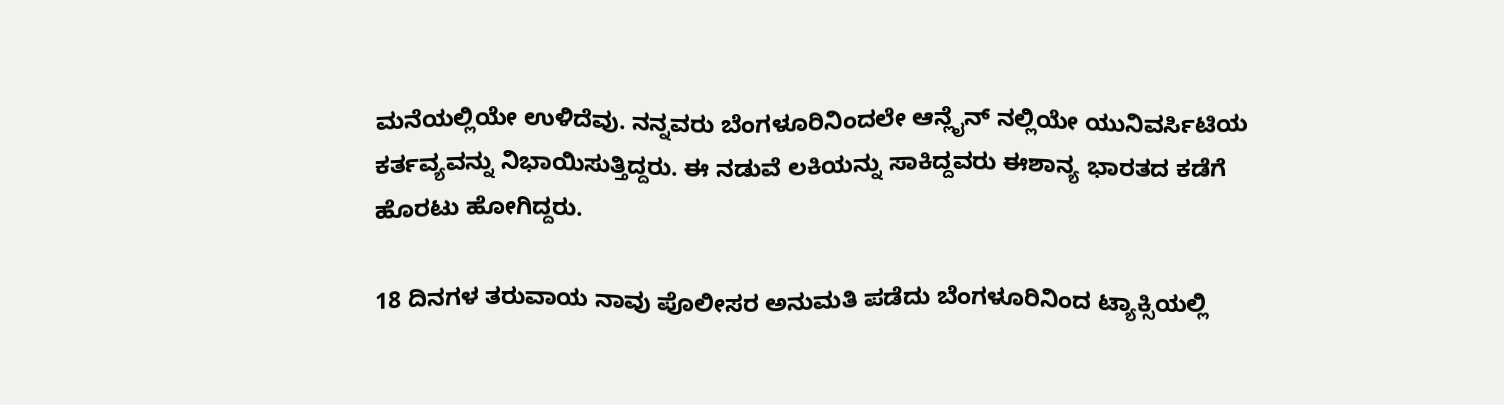ಮನೆಯಲ್ಲಿಯೇ ಉಳಿದೆವು. ನನ್ನವರು ಬೆಂಗಳೂರಿನಿಂದಲೇ ಆನ್ಲೈನ್ ನಲ್ಲಿಯೇ ಯುನಿವರ್ಸಿಟಿಯ ಕರ್ತವ್ಯವನ್ನು ನಿಭಾಯಿಸುತ್ತಿದ್ದರು. ಈ ನಡುವೆ ಲಕಿಯನ್ನು ಸಾಕಿದ್ದವರು ಈಶಾನ್ಯ ಭಾರತದ ಕಡೆಗೆ ಹೊರಟು ಹೋಗಿದ್ದರು.

18 ದಿನಗಳ ತರುವಾಯ ನಾವು ಪೊಲೀಸರ ಅನುಮತಿ ಪಡೆದು ಬೆಂಗಳೂರಿನಿಂದ ಟ್ಯಾಕ್ಸಿಯಲ್ಲಿ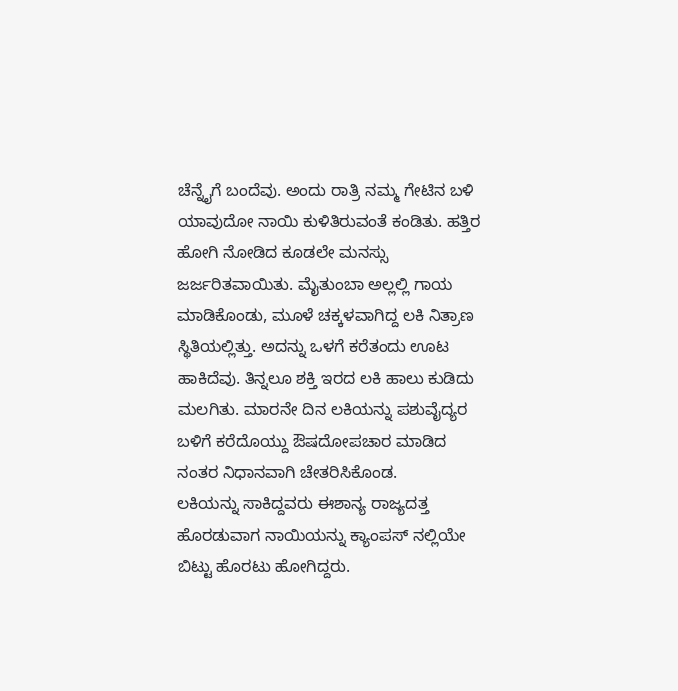ಚೆನ್ನೈಗೆ ಬಂದೆವು. ಅಂದು ರಾತ್ರಿ ನಮ್ಮ ಗೇಟಿನ ಬಳಿ ಯಾವುದೋ ನಾಯಿ ಕುಳಿತಿರುವಂತೆ ಕಂಡಿತು. ಹತ್ತಿರ ಹೋಗಿ ನೋಡಿದ ಕೂಡಲೇ ಮನಸ್ಸು ಜರ್ಜರಿತವಾಯಿತು. ಮೈತುಂಬಾ ಅಲ್ಲಲ್ಲಿ ಗಾಯ ಮಾಡಿಕೊಂಡು, ಮೂಳೆ ಚಕ್ಕಳವಾಗಿದ್ದ ಲಕಿ ನಿತ್ರಾಣ ಸ್ಥಿತಿಯಲ್ಲಿತ್ತು. ಅದನ್ನು ಒಳಗೆ ಕರೆತಂದು ಊಟ ಹಾಕಿದೆವು. ತಿನ್ನಲೂ ಶಕ್ತಿ ಇರದ ಲಕಿ ಹಾಲು ಕುಡಿದು ಮಲಗಿತು. ಮಾರನೇ ದಿನ ಲಕಿಯನ್ನು ಪಶುವೈದ್ಯರ ಬಳಿಗೆ ಕರೆದೊಯ್ದು ಔಷದೋಪಚಾರ ಮಾಡಿದ ನಂತರ ನಿಧಾನವಾಗಿ ಚೇತರಿಸಿಕೊಂಡ.
ಲಕಿಯನ್ನು ಸಾಕಿದ್ದವರು ಈಶಾನ್ಯ ರಾಜ್ಯದತ್ತ ಹೊರಡುವಾಗ ನಾಯಿಯನ್ನು ಕ್ಯಾಂಪಸ್ ನಲ್ಲಿಯೇ ಬಿಟ್ಟು ಹೊರಟು ಹೋಗಿದ್ದರು.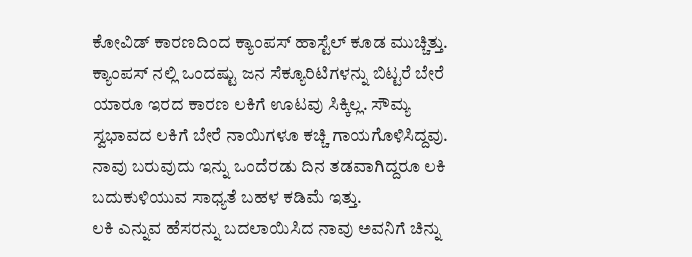ಕೋವಿಡ್ ಕಾರಣದಿಂದ ಕ್ಯಾಂಪಸ್ ಹಾಸ್ಟೆಲ್ ಕೂಡ ಮುಚ್ಚಿತ್ತು. ಕ್ಯಾಂಪಸ್ ನಲ್ಲಿ ಒಂದಷ್ಟು ಜನ ಸೆಕ್ಯೂರಿಟಿಗಳನ್ನು ಬಿಟ್ಟರೆ ಬೇರೆ ಯಾರೂ ಇರದ ಕಾರಣ ಲಕಿಗೆ ಊಟವು ಸಿಕ್ಕಿಲ್ಲ. ಸೌಮ್ಯ ಸ್ವಭಾವದ ಲಕಿಗೆ ಬೇರೆ ನಾಯಿಗಳೂ ಕಚ್ಚಿ ಗಾಯಗೊಳಿಸಿದ್ದವು. ನಾವು ಬರುವುದು ಇನ್ನು ಒಂದೆರಡು ದಿನ ತಡವಾಗಿದ್ದರೂ ಲಕಿ ಬದುಕುಳಿಯುವ ಸಾಧ್ಯತೆ ಬಹಳ ಕಡಿಮೆ ಇತ್ತು.
ಲಕಿ ಎನ್ನುವ ಹೆಸರನ್ನು ಬದಲಾಯಿಸಿದ ನಾವು ಅವನಿಗೆ ಚಿನ್ನು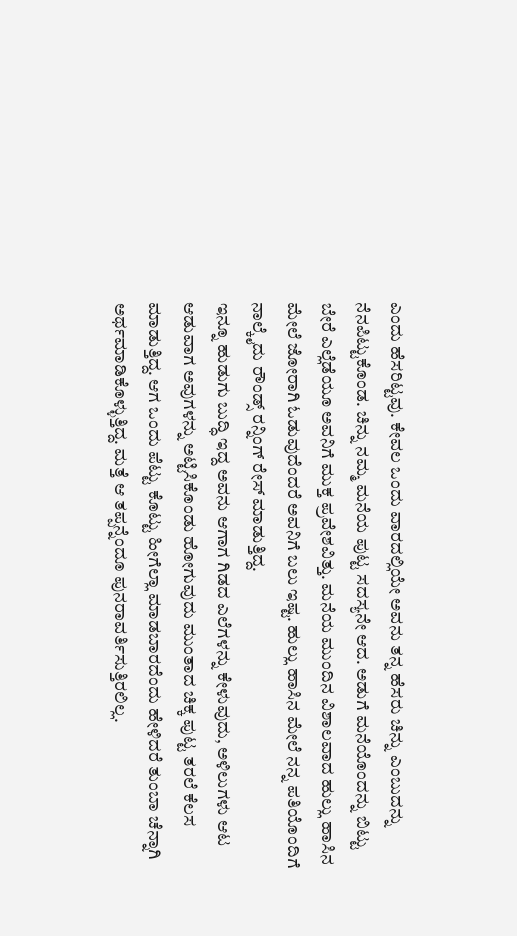ಎಂದು ಹೆಸರಿಟ್ಟವು. ಕೇವಲ ಒಂದು ವಾರದಲ್ಲಿಯೇ ಅವನು ತನ್ನ ಹೆಸರು ಚಿನ್ನು ಎಂಬುದನ್ನು ನೆನಪಿಟ್ಟುಕೊಂಡ. ಚಿನ್ನು ನಮ್ಮ ಮನೆಯ ಪುಟ್ಟ ಸದಸ್ಯನೇ ಆದ. ಅಡುಗೆ ಮನೆಯೊಂದನ್ನು ಬಿಟ್ಟು ಬೇರೆ ಎಲ್ಲೆಡೆಯೂ ಅವನಿಗೆ ಮುಕ್ತ ಪ್ರವೇಶವಿತ್ತು. ಮನೆಯ ಮುಂದಿನ ವಿಶಾಲವಾದ ಹುಲ್ಲು ಹಾಸಿನ ಮೇಲೆ ಜೋರಾಗಿ ಓಡುವುದೆಂದರೆ ಅವನಿಗೆ ಬಲು ಇಷ್ಟ. ಹುಲ್ಲು ಹಾಸಿನ ಮೇಲೆ ನನ್ನ ಪತಿಯೊಂದಿಗೆ ನಾಲ್ಕೈದು ರೌಂಡ್ಸ್ ರನ್ನಿಂಗ್ ರೇಸ್ ಮಾಡುತ್ತಿದ್ದ.
ಇನ್ನೂ ಹುಡುಗು ಬುದ್ಧಿ ಇದ್ದ ಅವನು ಆಗಾಗ ಗಿಡದ ಎಲೆಗಳನ್ನು ಕೇಳುವುದು, ಅಳಿಲುಗಳು ಆಟ ಆಡುವಾಗ ಅವುಗಳನ್ನು ಅಟ್ಟಿಸಿಕೊಂಡು ಹೋಗುವುದು ಮುಂತಾದ ಚಿಕ್ಕ ಪುಟ್ಟ ತರಲೆ ಕೆಲಸ ಮಾಡುತ್ತಿದ್ದ. ಆಗ ಒಂದು ಪೆಟ್ಟು ಕೊಟ್ಟು ಹೀಗೆಲ್ಲಾ ಮಾಡಬಾರದೆಂದು ಹೇಳಿದರೆ ತುಂಬಾ ಚೆನ್ನಾಗಿ ಅರ್ಥಮಾಡಿಕೊಳ್ಳುತ್ತಿದ್ದ. ಮತ್ತೆ ಆ ತಪ್ಪನ್ನೆಂದೂ ಪುನರಾವರ್ತಿಸುತ್ತಿರಲಿಲ್ಲ.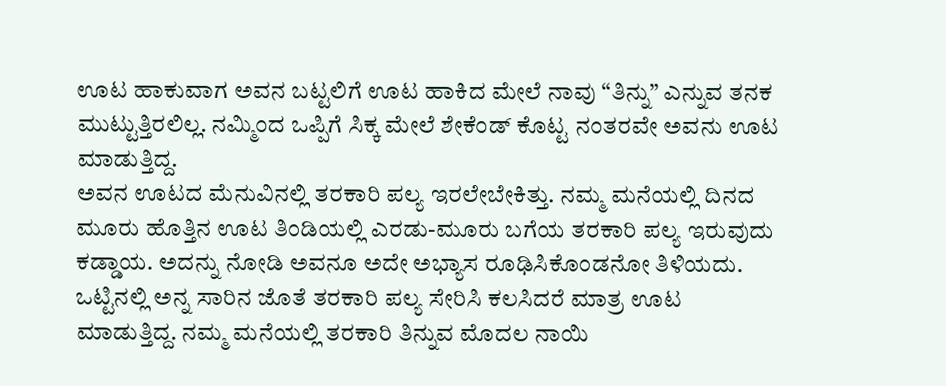ಊಟ ಹಾಕುವಾಗ ಅವನ ಬಟ್ಟಲಿಗೆ ಊಟ ಹಾಕಿದ ಮೇಲೆ ನಾವು “ತಿನ್ನು” ಎನ್ನುವ ತನಕ ಮುಟ್ಟುತ್ತಿರಲಿಲ್ಲ. ನಮ್ಮಿಂದ ಒಪ್ಪಿಗೆ ಸಿಕ್ಕ ಮೇಲೆ ಶೇಕೆಂಡ್ ಕೊಟ್ಟ ನಂತರವೇ ಅವನು ಊಟ ಮಾಡುತ್ತಿದ್ದ.
ಅವನ ಊಟದ ಮೆನುವಿನಲ್ಲಿ ತರಕಾರಿ ಪಲ್ಯ ಇರಲೇಬೇಕಿತ್ತು. ನಮ್ಮ ಮನೆಯಲ್ಲಿ ದಿನದ ಮೂರು ಹೊತ್ತಿನ ಊಟ ತಿಂಡಿಯಲ್ಲಿ ಎರಡು-ಮೂರು ಬಗೆಯ ತರಕಾರಿ ಪಲ್ಯ ಇರುವುದು ಕಡ್ಡಾಯ. ಅದನ್ನು ನೋಡಿ ಅವನೂ ಅದೇ ಅಭ್ಯಾಸ ರೂಢಿಸಿಕೊಂಡನೋ ತಿಳಿಯದು. ಒಟ್ಟಿನಲ್ಲಿ ಅನ್ನ ಸಾರಿನ ಜೊತೆ ತರಕಾರಿ ಪಲ್ಯ ಸೇರಿಸಿ ಕಲಸಿದರೆ ಮಾತ್ರ ಊಟ ಮಾಡುತ್ತಿದ್ದ. ನಮ್ಮ ಮನೆಯಲ್ಲಿ ತರಕಾರಿ ತಿನ್ನುವ ಮೊದಲ ನಾಯಿ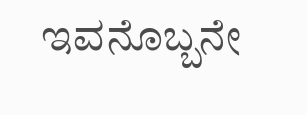ಇವನೊಬ್ಬನೇ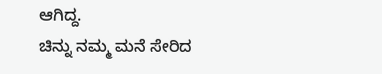ಆಗಿದ್ದ.
ಚಿನ್ನು ನಮ್ಮ ಮನೆ ಸೇರಿದ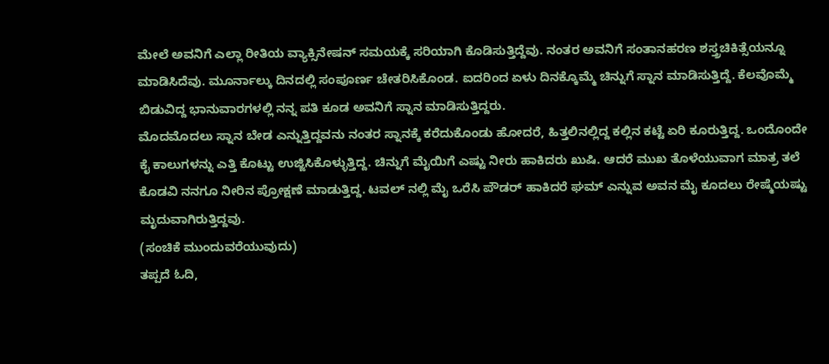ಮೇಲೆ ಅವನಿಗೆ ಎಲ್ಲಾ ರೀತಿಯ ವ್ಯಾಕ್ಸಿನೇಷನ್ ಸಮಯಕ್ಕೆ ಸರಿಯಾಗಿ ಕೊಡಿಸುತ್ತಿದ್ದೆವು. ನಂತರ ಅವನಿಗೆ ಸಂತಾನಹರಣ ಶಸ್ತ್ರಚಿಕಿತ್ಸೆಯನ್ನೂ ಮಾಡಿಸಿದೆವು. ಮೂರ್ನಾಲ್ಕು ದಿನದಲ್ಲಿ ಸಂಪೂರ್ಣ ಚೇತರಿಸಿಕೊಂಡ. ಐದರಿಂದ ಏಳು ದಿನಕ್ಕೊಮ್ಮೆ ಚಿನ್ನುಗೆ ಸ್ನಾನ ಮಾಡಿಸುತ್ತಿದ್ದೆ. ಕೆಲವೊಮ್ಮೆ ಬಿಡುವಿದ್ದ ಭಾನುವಾರಗಳಲ್ಲಿ ನನ್ನ ಪತಿ ಕೂಡ ಅವನಿಗೆ ಸ್ನಾನ ಮಾಡಿಸುತ್ತಿದ್ದರು.
ಮೊದಮೊದಲು ಸ್ನಾನ ಬೇಡ ಎನ್ನುತ್ತಿದ್ದವನು ನಂತರ ಸ್ನಾನಕ್ಕೆ ಕರೆದುಕೊಂಡು ಹೋದರೆ, ಹಿತ್ತಲಿನಲ್ಲಿದ್ದ ಕಲ್ಲಿನ ಕಟ್ಟೆ ಏರಿ ಕೂರುತ್ತಿದ್ದ. ಒಂದೊಂದೇ ಕೈ ಕಾಲುಗಳನ್ನು ಎತ್ತಿ ಕೊಟ್ಟು ಉಜ್ಜಿಸಿಕೊಳ್ಳುತ್ತಿದ್ದ. ಚಿನ್ನುಗೆ ಮೈಯಿಗೆ ಎಷ್ಟು ನೀರು ಹಾಕಿದರು ಖುಷಿ. ಆದರೆ ಮುಖ ತೊಳೆಯುವಾಗ ಮಾತ್ರ ತಲೆ ಕೊಡವಿ ನನಗೂ ನೀರಿನ ಪ್ರೋಕ್ಷಣೆ ಮಾಡುತ್ತಿದ್ದ. ಟವಲ್ ನಲ್ಲಿ ಮೈ ಒರೆಸಿ ಪೌಡರ್ ಹಾಕಿದರೆ ಘಮ್ ಎನ್ನುವ ಅವನ ಮೈ ಕೂದಲು ರೇಷ್ಮೆಯಷ್ಟು ಮೃದುವಾಗಿರುತ್ತಿದ್ದವು.
(ಸಂಚಿಕೆ ಮುಂದುವರೆಯುವುದು)
ತಪ್ಪದೆ ಓದಿ,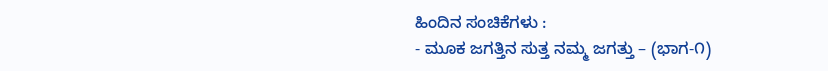ಹಿಂದಿನ ಸಂಚಿಕೆಗಳು :
- ಮೂಕ ಜಗತ್ತಿನ ಸುತ್ತ ನಮ್ಮ ಜಗತ್ತು – (ಭಾಗ-೧)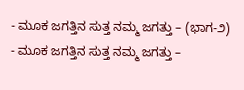- ಮೂಕ ಜಗತ್ತಿನ ಸುತ್ತ ನಮ್ಮ ಜಗತ್ತು – (ಭಾಗ-೨)
- ಮೂಕ ಜಗತ್ತಿನ ಸುತ್ತ ನಮ್ಮ ಜಗತ್ತು –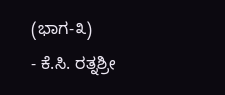(ಭಾಗ-೩)
- ಕೆ.ಸಿ. ರತ್ನಶ್ರೀ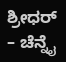ಶ್ರೀಧರ್ – ಚೆನ್ನೈ